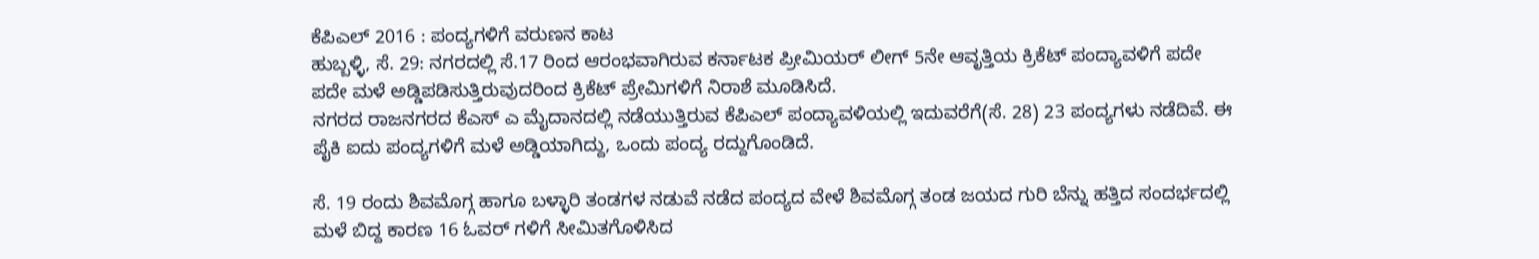ಕೆಪಿಎಲ್ 2016 : ಪಂದ್ಯಗಳಿಗೆ ವರುಣನ ಕಾಟ
ಹುಬ್ಬಳ್ಳಿ, ಸೆ. 29: ನಗರದಲ್ಲಿ ಸೆ.17 ರಿಂದ ಆರಂಭವಾಗಿರುವ ಕರ್ನಾಟಕ ಪ್ರೀಮಿಯರ್ ಲೀಗ್ 5ನೇ ಆವೃತ್ತಿಯ ಕ್ರಿಕೆಟ್ ಪಂದ್ಯಾವಳಿಗೆ ಪದೇ ಪದೇ ಮಳೆ ಅಡ್ಡಿಪಡಿಸುತ್ತಿರುವುದರಿಂದ ಕ್ರಿಕೆಟ್ ಪ್ರೇಮಿಗಳಿಗೆ ನಿರಾಶೆ ಮೂಡಿಸಿದೆ.
ನಗರದ ರಾಜನಗರದ ಕೆಎಸ್ ಎ ಮೈದಾನದಲ್ಲಿ ನಡೆಯುತ್ತಿರುವ ಕೆಪಿಎಲ್ ಪಂದ್ಯಾವಳಿಯಲ್ಲಿ ಇದುವರೆಗೆ(ಸೆ. 28) 23 ಪಂದ್ಯಗಳು ನಡೆದಿವೆ. ಈ ಪೈಕಿ ಐದು ಪಂದ್ಯಗಳಿಗೆ ಮಳೆ ಅಡ್ಡಿಯಾಗಿದ್ದು, ಒಂದು ಪಂದ್ಯ ರದ್ದುಗೊಂಡಿದೆ.

ಸೆ. 19 ರಂದು ಶಿವಮೊಗ್ಗ ಹಾಗೂ ಬಳ್ಳಾರಿ ತಂಡಗಳ ನಡುವೆ ನಡೆದ ಪಂದ್ಯದ ವೇಳೆ ಶಿವಮೊಗ್ಗ ತಂಡ ಜಯದ ಗುರಿ ಬೆನ್ನು ಹತ್ತಿದ ಸಂದರ್ಭದಲ್ಲಿ ಮಳೆ ಬಿದ್ದ ಕಾರಣ 16 ಓವರ್ ಗಳಿಗೆ ಸೀಮಿತಗೊಳಿಸಿದ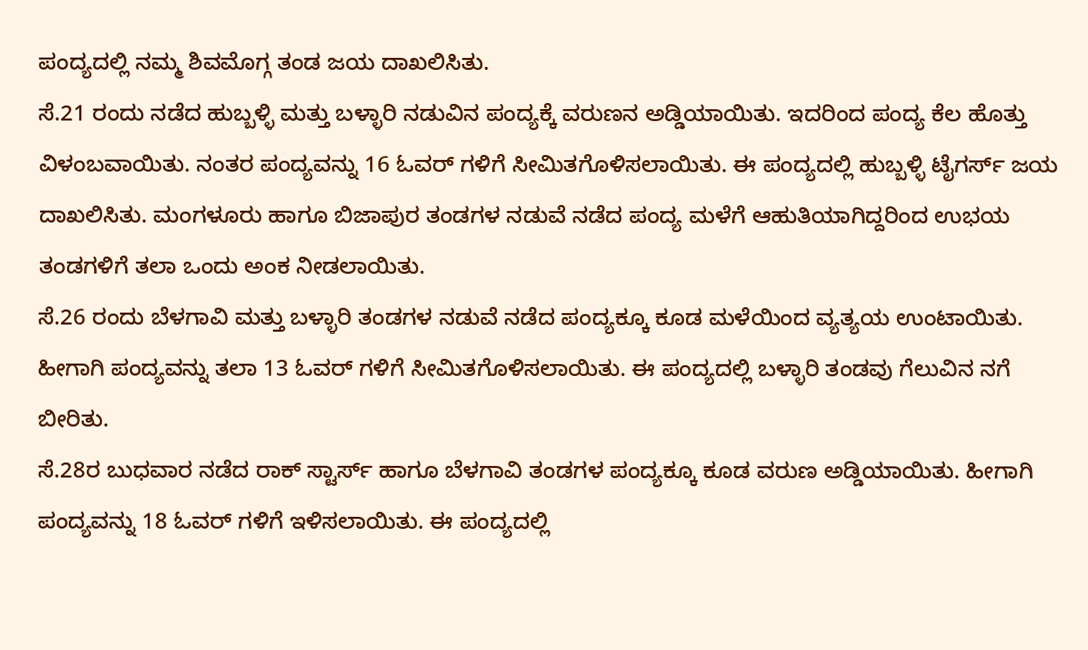ಪಂದ್ಯದಲ್ಲಿ ನಮ್ಮ ಶಿವಮೊಗ್ಗ ತಂಡ ಜಯ ದಾಖಲಿಸಿತು.
ಸೆ.21 ರಂದು ನಡೆದ ಹುಬ್ಬಳ್ಳಿ ಮತ್ತು ಬಳ್ಳಾರಿ ನಡುವಿನ ಪಂದ್ಯಕ್ಕೆ ವರುಣನ ಅಡ್ಡಿಯಾಯಿತು. ಇದರಿಂದ ಪಂದ್ಯ ಕೆಲ ಹೊತ್ತು ವಿಳಂಬವಾಯಿತು. ನಂತರ ಪಂದ್ಯವನ್ನು 16 ಓವರ್ ಗಳಿಗೆ ಸೀಮಿತಗೊಳಿಸಲಾಯಿತು. ಈ ಪಂದ್ಯದಲ್ಲಿ ಹುಬ್ಬಳ್ಳಿ ಟೈಗರ್ಸ್ ಜಯ ದಾಖಲಿಸಿತು. ಮಂಗಳೂರು ಹಾಗೂ ಬಿಜಾಪುರ ತಂಡಗಳ ನಡುವೆ ನಡೆದ ಪಂದ್ಯ ಮಳೆಗೆ ಆಹುತಿಯಾಗಿದ್ದರಿಂದ ಉಭಯ ತಂಡಗಳಿಗೆ ತಲಾ ಒಂದು ಅಂಕ ನೀಡಲಾಯಿತು.
ಸೆ.26 ರಂದು ಬೆಳಗಾವಿ ಮತ್ತು ಬಳ್ಳಾರಿ ತಂಡಗಳ ನಡುವೆ ನಡೆದ ಪಂದ್ಯಕ್ಕೂ ಕೂಡ ಮಳೆಯಿಂದ ವ್ಯತ್ಯಯ ಉಂಟಾಯಿತು. ಹೀಗಾಗಿ ಪಂದ್ಯವನ್ನು ತಲಾ 13 ಓವರ್ ಗಳಿಗೆ ಸೀಮಿತಗೊಳಿಸಲಾಯಿತು. ಈ ಪಂದ್ಯದಲ್ಲಿ ಬಳ್ಳಾರಿ ತಂಡವು ಗೆಲುವಿನ ನಗೆ ಬೀರಿತು.
ಸೆ.28ರ ಬುಧವಾರ ನಡೆದ ರಾಕ್ ಸ್ಟಾರ್ಸ್ ಹಾಗೂ ಬೆಳಗಾವಿ ತಂಡಗಳ ಪಂದ್ಯಕ್ಕೂ ಕೂಡ ವರುಣ ಅಡ್ಡಿಯಾಯಿತು. ಹೀಗಾಗಿ ಪಂದ್ಯವನ್ನು 18 ಓವರ್ ಗಳಿಗೆ ಇಳಿಸಲಾಯಿತು. ಈ ಪಂದ್ಯದಲ್ಲಿ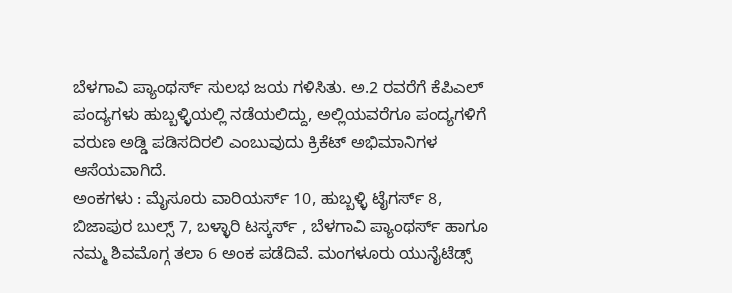ಬೆಳಗಾವಿ ಪ್ಯಾಂಥರ್ಸ್ ಸುಲಭ ಜಯ ಗಳಿಸಿತು. ಅ.2 ರವರೆಗೆ ಕೆಪಿಎಲ್ ಪಂದ್ಯಗಳು ಹುಬ್ಬಳ್ಳಿಯಲ್ಲಿ ನಡೆಯಲಿದ್ದು, ಅಲ್ಲಿಯವರೆಗೂ ಪಂದ್ಯಗಳಿಗೆ ವರುಣ ಅಡ್ಡಿ ಪಡಿಸದಿರಲಿ ಎಂಬುವುದು ಕ್ರಿಕೆಟ್ ಅಭಿಮಾನಿಗಳ ಆಸೆಯವಾಗಿದೆ.
ಅಂಕಗಳು : ಮೈಸೂರು ವಾರಿಯರ್ಸ್ 10, ಹುಬ್ಬಳ್ಳಿ ಟೈಗರ್ಸ್ 8, ಬಿಜಾಪುರ ಬುಲ್ಸ್ 7, ಬಳ್ಳಾರಿ ಟಸ್ಕರ್ಸ್ , ಬೆಳಗಾವಿ ಪ್ಯಾಂಥರ್ಸ್ ಹಾಗೂ ನಮ್ಮ ಶಿವಮೊಗ್ಗ ತಲಾ 6 ಅಂಕ ಪಡೆದಿವೆ. ಮಂಗಳೂರು ಯುನೈಟೆಡ್ಸ್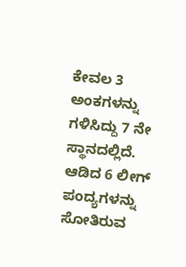ಕೇವಲ 3 ಅಂಕಗಳನ್ನು ಗಳಿಸಿದ್ದು 7 ನೇ ಸ್ಥಾನದಲ್ಲಿದೆ. ಆಡಿದ 6 ಲೀಗ್ ಪಂದ್ಯಗಳನ್ನು ಸೋತಿರುವ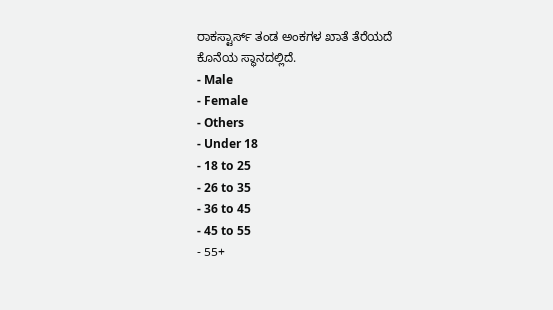ರಾಕಸ್ಟಾರ್ಸ್ ತಂಡ ಅಂಕಗಳ ಖಾತೆ ತೆರೆಯದೆ ಕೊನೆಯ ಸ್ಥಾನದಲ್ಲಿದೆ.
- Male
- Female
- Others
- Under 18
- 18 to 25
- 26 to 35
- 36 to 45
- 45 to 55
- 55+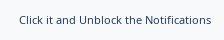Click it and Unblock the Notifications